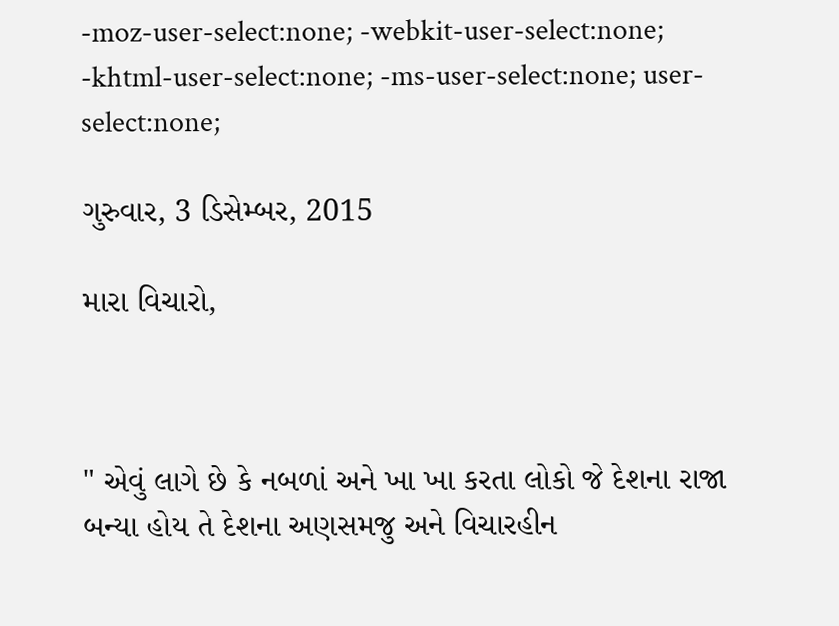-moz-user-select:none; -webkit-user-select:none; -khtml-user-select:none; -ms-user-select:none; user-select:none;

ગુરુવાર, 3 ડિસેમ્બર, 2015

મારા વિચારો,



" એવું લાગે છે કે નબળાં અને ખા ખા કરતા લોકો જે દેશના રાજા બન્યા હોય તે દેશના અણસમજુ અને વિચારહીન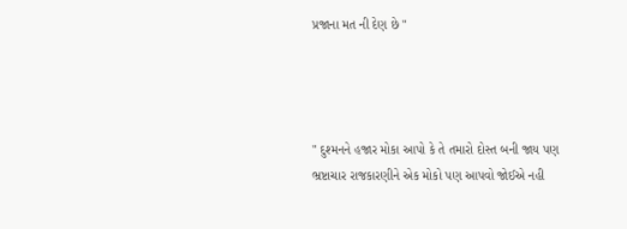પ્રજાના મત ની દેણ છે "




" દુશ્મનને હજાર મોકા આપો કે તે તમારો દોસ્ત બની જાય પણ ભ્રષ્ટાચાર રાજકારણીને એક મોકો પણ આપવો જોઈએ નહી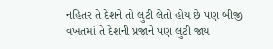નહિતર તે દેશને તો લુટી લેતો હોય છે પણ બીજી વખતમાં તે દેશની પ્રજાને પણ લુટી જાય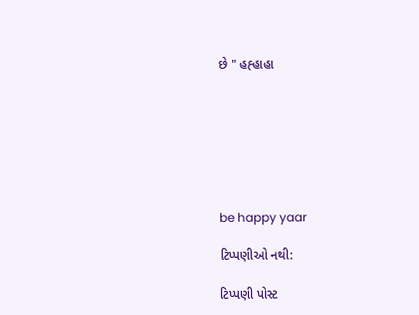છે " હહ્હાહા







be happy yaar

ટિપ્પણીઓ નથી:

ટિપ્પણી પોસ્ટ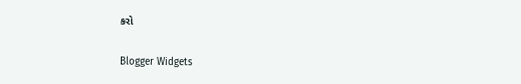કરો

Blogger Widgets